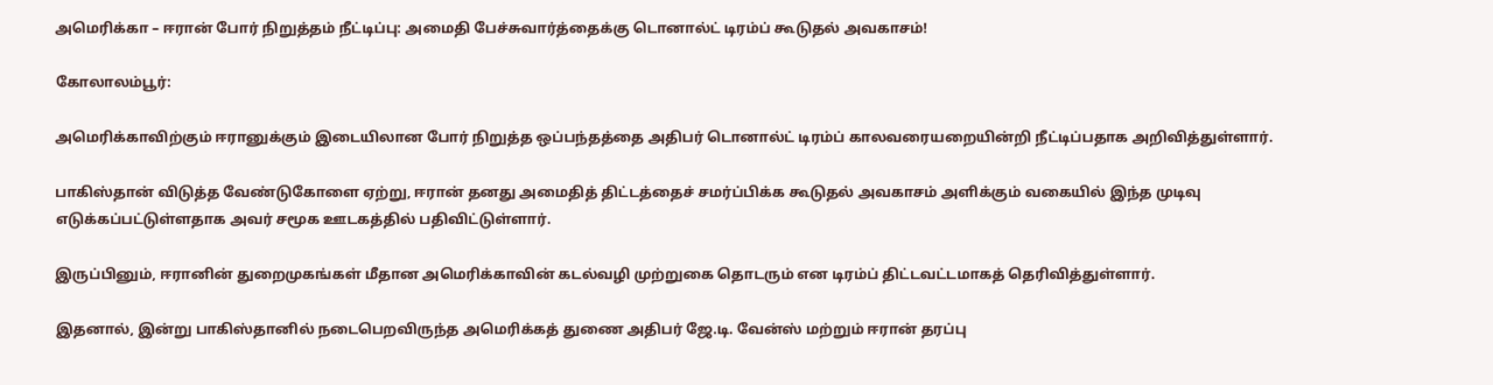அமெரிக்கா – ஈரான் போர் நிறுத்தம் நீட்டிப்பு: அமைதி பேச்சுவார்த்தைக்கு டொனால்ட் டிரம்ப் கூடுதல் அவகாசம்!

கோலாலம்பூர்:

அமெரிக்காவிற்கும் ஈரானுக்கும் இடையிலான போர் நிறுத்த ஒப்பந்தத்தை அதிபர் டொனால்ட் டிரம்ப் காலவரையறையின்றி நீட்டிப்பதாக அறிவித்துள்ளார்.

பாகிஸ்தான் விடுத்த வேண்டுகோளை ஏற்று, ஈரான் தனது அமைதித் திட்டத்தைச் சமர்ப்பிக்க கூடுதல் அவகாசம் அளிக்கும் வகையில் இந்த முடிவு எடுக்கப்பட்டுள்ளதாக அவர் சமூக ஊடகத்தில் பதிவிட்டுள்ளார்.

இருப்பினும், ஈரானின் துறைமுகங்கள் மீதான அமெரிக்காவின் கடல்வழி முற்றுகை தொடரும் என டிரம்ப் திட்டவட்டமாகத் தெரிவித்துள்ளார்.

இதனால், இன்று பாகிஸ்தானில் நடைபெறவிருந்த அமெரிக்கத் துணை அதிபர் ஜே.டி. வேன்ஸ் மற்றும் ஈரான் தரப்பு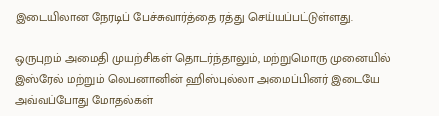இடையிலான நேரடிப் பேச்சுவார்த்தை ரத்து செய்யப்பட்டுள்ளது.

ஒருபுறம் அமைதி முயற்சிகள் தொடர்ந்தாலும், மற்றுமொரு முனையில் இஸ்ரேல் மற்றும் லெபனானின் ஹிஸ்புல்லா அமைப்பினர் இடையே அவ்வப்போது மோதல்கள்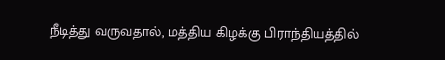நீடித்து வருவதால், மத்திய கிழக்கு பிராந்தியத்தில்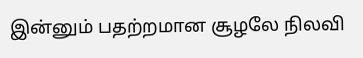இன்னும் பதற்றமான சூழலே நிலவி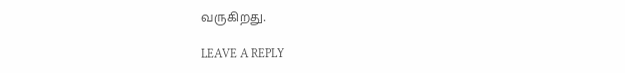வருகிறது.

LEAVE A REPLY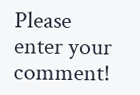Please enter your comment!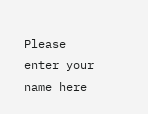Please enter your name here